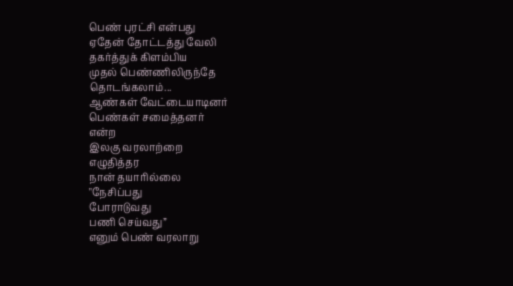பெண் புரட்சி என்பது
ஏதேன் தோட்டத்து வேலி
தகர்த்துக் கிளம்பிய
முதல் பெண்ணிலிருந்தே
தொடங்கலாம்...
ஆண்கள் வேட்டையாடினர்
பெண்கள் சமைத்தனர்
என்ற
இலகு வரலாற்றை
எழுதித்தர
நான் தயாரில்லை
"நேசிப்பது
போராடுவது
பணி செய்வது”
எனும் பெண் வரலாறு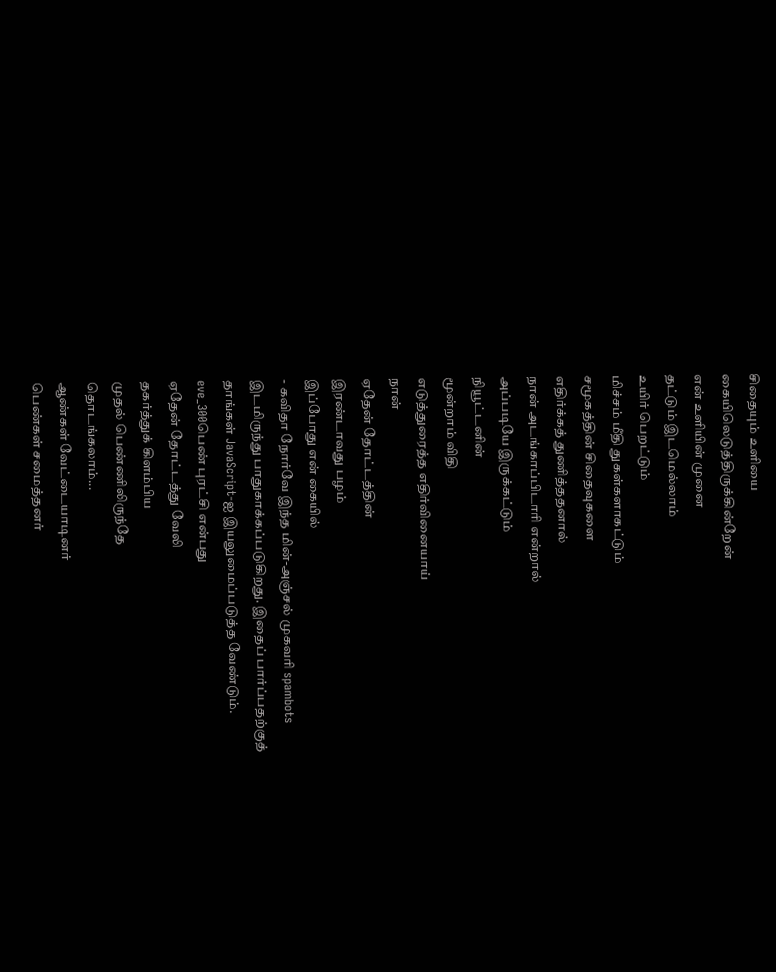சிதையும் உளியை
கையிலெடுத்திருக்கின்றேன்
என் உளியின் முனை
தட்டும் இடமெல்லாம்
உயிர் பெறட்டும்
மிச்சம் மீதி துகள்களாகட்டும்
சமூகத்தின் சிதைவுகளை
எதிர்க்கத் துணித்ததனால்
நான் அடங்காப்பிடாரி என்றால்
அப்படியே இருக்கட்டும்
நியூட்டனின்
மூன்றாம் விதி
எடுத்துரைத்த எதிர்வினையாய்
நான்
ஏதேன் தோட்டத்தின்
இரண்டாவது பழம்
இப்போது என் கையில்
- கவிதா நோர்வே இந்த மின்-அஞ்சல் முகவரி spambots இடமிருந்து பாதுகாக்கப்படுகிறது. இதைப் பார்ப்பதற்குத் தாங்கள் JavaScript-ஐ இயலுமைப்படுத்த வேண்டும்.
eve_300பெண் புரட்சி என்பது
ஏதேன் தோட்டத்து வேலி
தகர்த்துக் கிளம்பிய
முதல் பெண்ணிலிருந்தே
தொடங்கலாம்...
ஆண்கள் வேட்டையாடினர்
பெண்கள் சமைத்தனர்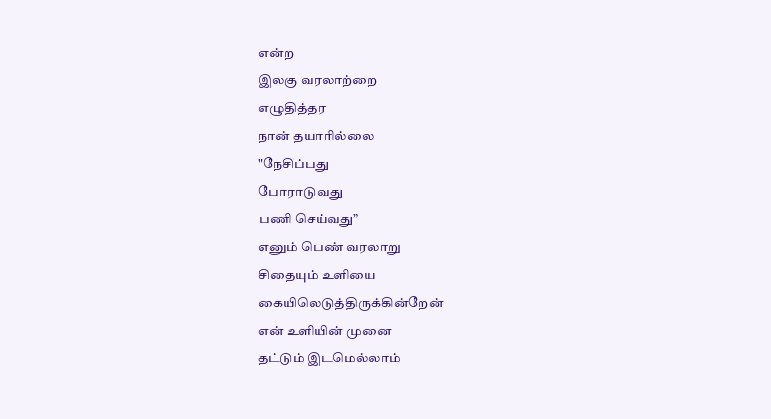என்ற
இலகு வரலாற்றை
எழுதித்தர
நான் தயாரில்லை
"நேசிப்பது
போராடுவது
பணி செய்வது”
எனும் பெண் வரலாறு
சிதையும் உளியை
கையிலெடுத்திருக்கின்றேன்
என் உளியின் முனை
தட்டும் இடமெல்லாம்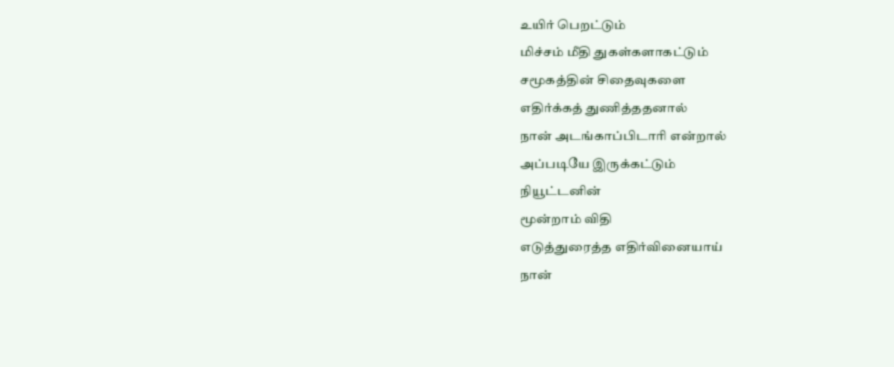உயிர் பெறட்டும்
மிச்சம் மீதி துகள்களாகட்டும்
சமூகத்தின் சிதைவுகளை
எதிர்க்கத் துணித்ததனால்
நான் அடங்காப்பிடாரி என்றால்
அப்படியே இருக்கட்டும்
நியூட்டனின்
மூன்றாம் விதி
எடுத்துரைத்த எதிர்வினையாய்
நான்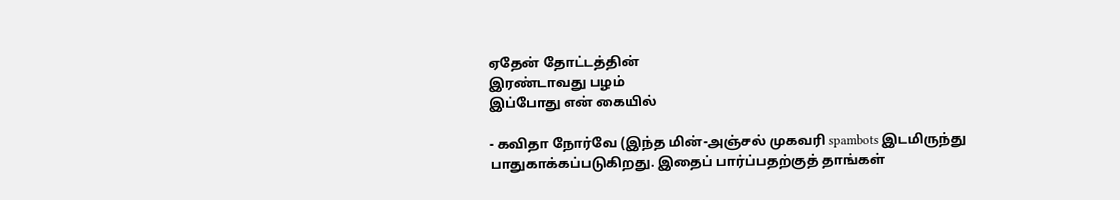ஏதேன் தோட்டத்தின்
இரண்டாவது பழம்
இப்போது என் கையில்

- கவிதா நோர்வே (இந்த மின்-அஞ்சல் முகவரி spambots இடமிருந்து பாதுகாக்கப்படுகிறது. இதைப் பார்ப்பதற்குத் தாங்கள்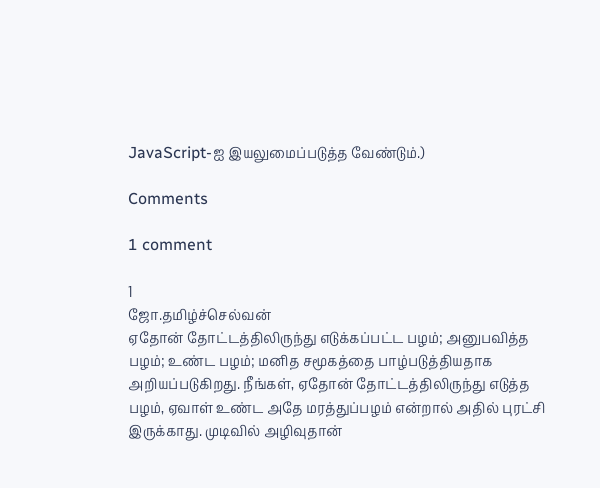JavaScript-ஐ இயலுமைப்படுத்த வேண்டும்.)

Comments

1 comment

1
ஜோ.தமிழ்ச்செல்வன்
ஏதோன் தோட்டத்திலிருந்து எடுக்கப்பட்ட பழம்; அனுபவித்த பழம்; உண்ட பழம்; மனித சமூகத்தை பாழ்படுத்தியதாக அறியப்படுகிறது. நீங்கள், ஏதோன் தோட்டத்திலிருந்து எடுத்த பழம், ஏவாள் உண்ட அதே மரத்துப்பழம் என்றால் அதில் புரட்சி இருக்காது. முடிவில் அழிவுதான்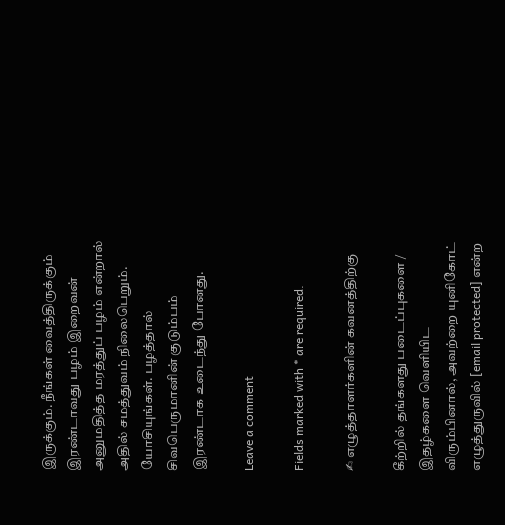இருக்கும். நீங்கள் வைத்திருக்கும் இரண்டாவது பழம் இறைவன் அனுமதித்த மரத்துப் பழம் என்றால் அதில் சமத்துவம் நிலைபெறும். யோசியுங்கள். பழத்தால் சிவபெருமானின் குடும்பம் இரண்டாக உடைந்து போனது.

Leave a comment

Fields marked with * are required.

✍ எழுத்தாளர்களின் கவனத்திற்கு

கீற்றில் தங்களது படைப்புகளை / இதழ்களை வெளியிட விரும்பினால், அவற்றை யுனிகோட் எழுத்துருவில் [email protected] என்ற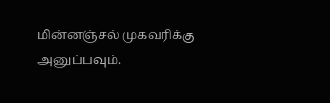மின்னஞ்சல் முகவரிக்கு அனுப்பவும்.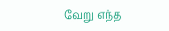வேறு எந்த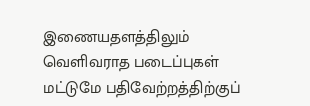இணையதளத்திலும் வெளிவராத படைப்புகள் மட்டுமே பதிவேற்றத்திற்குப்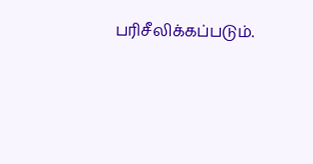பரிசீலிக்கப்படும்.